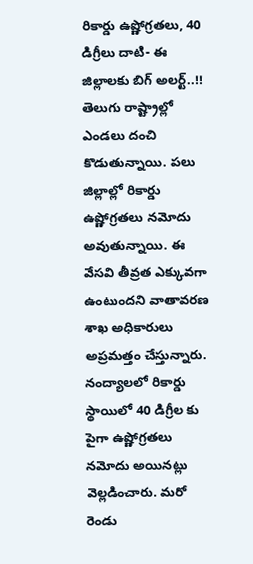రికార్డు ఉష్ణోగ్రతలు, 40 డిగ్రీలు దాటి- ఈ జిల్లాలకు బిగ్ అలర్ట్..!!
తెలుగు రాష్ట్రాల్లో ఎండలు దంచి కొడుతున్నాయి. పలు జిల్లాల్లో రికార్డు ఉష్ణోగ్రతలు నమోదు అవుతున్నాయి. ఈ వేసవి తీవ్రత ఎక్కువగా ఉంటుందని వాతావరణ శాఖ అధికారులు అప్రమత్తం చేస్తున్నారు. నంద్యాలలో రికార్డు స్థాయిలో 40 డిగ్రీల కు పైగా ఉష్ణోగ్రతలు నమోదు అయినట్లు వెల్లడించారు. మరో రెండు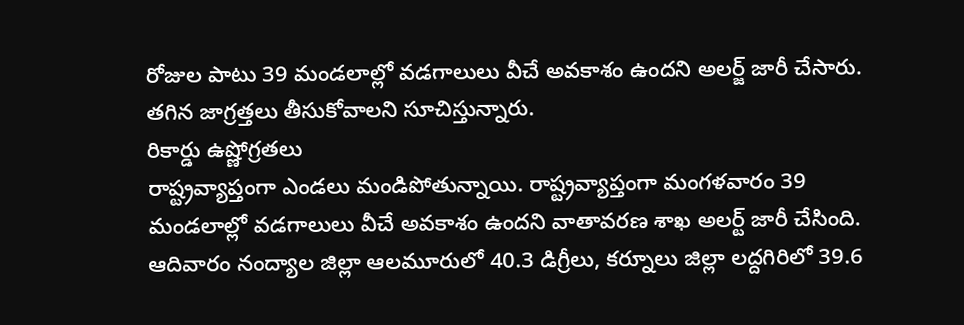రోజుల పాటు 39 మండలాల్లో వడగాలులు వీచే అవకాశం ఉందని అలర్జ్ జారీ చేసారు. తగిన జాగ్రత్తలు తీసుకోవాలని సూచిస్తున్నారు.
రికార్డు ఉష్ణోగ్రతలు
రాష్ట్రవ్యాప్తంగా ఎండలు మండిపోతున్నాయి. రాష్ట్రవ్యాప్తంగా మంగళవారం 39 మండలాల్లో వడగాలులు వీచే అవకాశం ఉందని వాతావరణ శాఖ అలర్ట్ జారీ చేసింది. ఆదివారం నంద్యాల జిల్లా ఆలమూరులో 40.3 డిగ్రీలు, కర్నూలు జిల్లా లద్దగిరిలో 39.6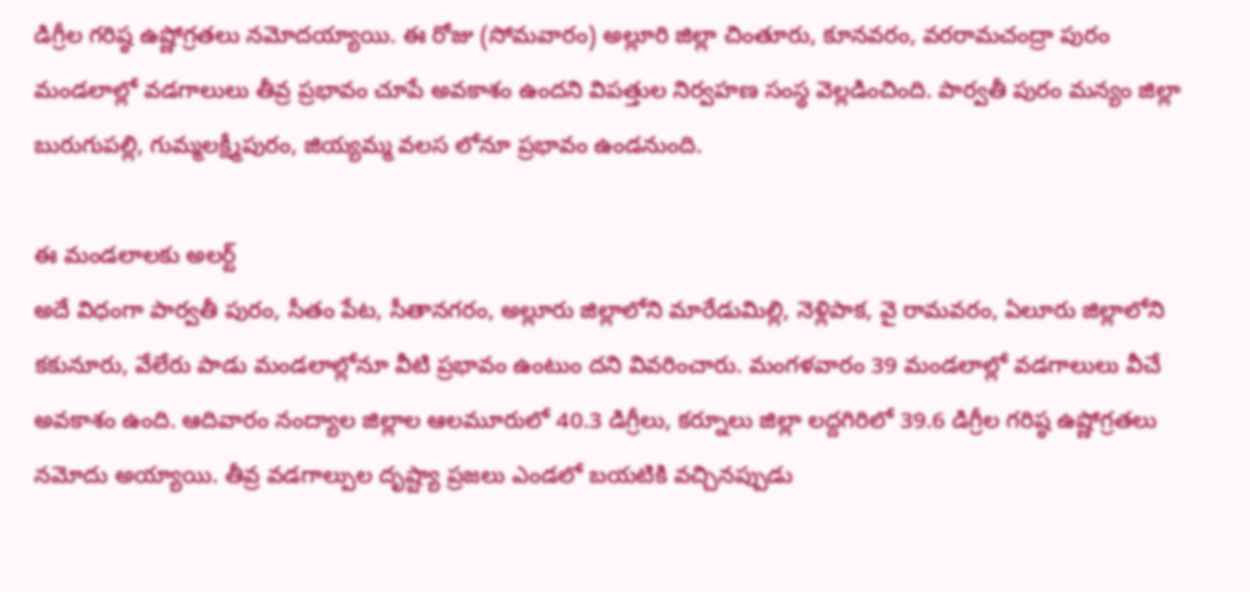డిగ్రీల గరిష్ఠ ఉష్ణోగ్రతలు నమోదయ్యాయి. ఈ రోజు (సోమవారం) అల్లూరి జిల్లా చింతూరు, కూనవరం, వరరామచంద్రా పురం మండలాల్లో వడగాలులు తీవ్ర ప్రభావం చూపే అవకాశం ఉందని విపత్తుల నిర్వహణ సంస్థ వెల్లడించింది. పార్వతీ పురం మన్యం జిల్లా బురుగుపల్లి, గుమ్మలక్ష్మీపురం, జియ్యమ్మ వలస లోనూ ప్రభావం ఉండనుంది.

ఈ మండలాలకు అలర్ట్
అదే విధంగా పార్వతీ పురం, సీతం పేట, సీతానగరం, అల్లూరు జిల్లాలోని మారేడుమిల్లి, నెళ్లిపాక, వై రామవరం, ఏలూరు జిల్లాలోని కకునూరు, వేలేరు పాడు మండలాల్లోనూ వీటి ప్రభావం ఉంటుం దని వివరించారు. మంగళవారం 39 మండలాల్లో వడగాలులు వీచే అవకాశం ఉంది. ఆదివారం నంద్యాల జిల్లాల ఆలమూరులో 40.3 డిగ్రీలు, కర్నూలు జిల్లా లద్దగిరిలో 39.6 డిగ్రీల గరిష్ఠ ఉష్ణోగ్రతలు నమోదు అయ్యాయి. తీవ్ర వడగాల్పుల దృష్ట్యా ప్రజలు ఎండలో బయటికి వచ్చినప్పుడు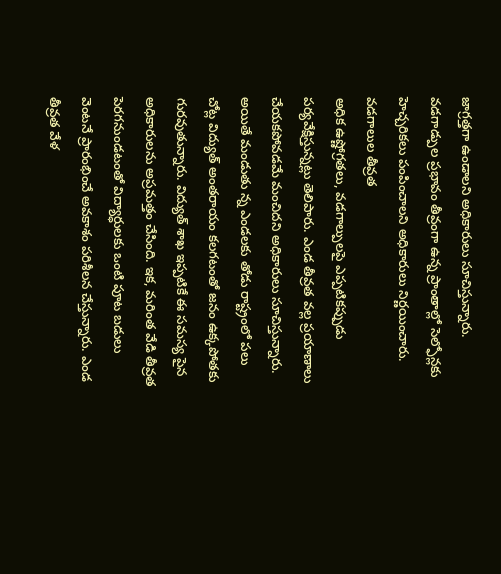జాగ్రత్తగా ఉండాలని అధికారులు సూచిస్తున్నారు. వడగాడ్పుల ప్రభావం తీవ్రంగా ఉన్న ప్రాంతాల్లో సెల్ఫోన్లకు హెచ్చరికలు పంపించాలని అధికారులు నిర్ణయించారు.
వడగాలుల తీవ్రత
అధిక ఉష్ణోగ్రతలు, వడగాల్పులపై ఎప్పటికప్పుడు పర్యవేక్షిస్తున్నట్లు తెలిపారు. ఎండ తీవ్రత వల్ల ప్రయాణాలు చేయకపోవడమే మంచిదని అధికారులు సూచిస్తున్నారు. అయితే మండుతు న్న ఎండలకు తోడు రాష్ట్రంలో పలు చోట్ల విద్యుత్ అంతరాయం కలగటంతో జనం ఉక్కపోతకు గురవుతున్నారు. విద్యుత్ శాఖ ఇప్పటికే ఈ సమస్య పైన అధికారులను అప్రమత్తం చేసింది. ఇక, మరింత వేడి తీవ్రత పెరగనుండటంతో విద్యార్ధులకు ఒంటి పూట బడులు వెంటనే ప్రారంభించే అవకాశం పరిశీలన చేస్తున్నారు. ఎండ తీవ్రత వేళ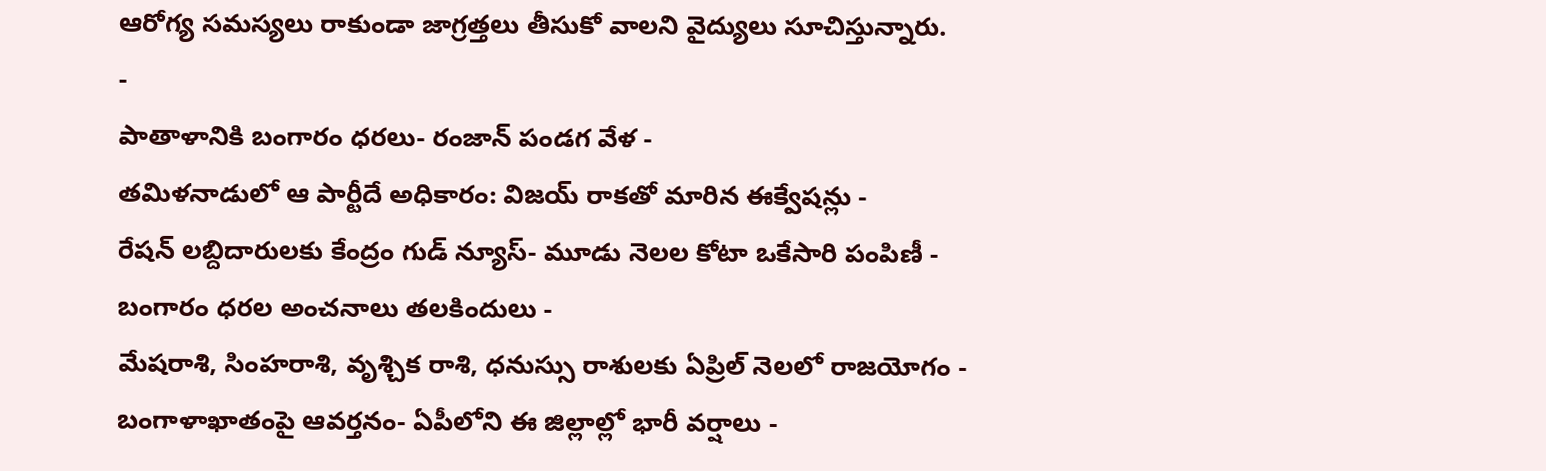ఆరోగ్య సమస్యలు రాకుండా జాగ్రత్తలు తీసుకో వాలని వైద్యులు సూచిస్తున్నారు.
-
పాతాళానికి బంగారం ధరలు- రంజాన్ పండగ వేళ -
తమిళనాడులో ఆ పార్టీదే అధికారం: విజయ్ రాకతో మారిన ఈక్వేషన్లు -
రేషన్ లబ్దిదారులకు కేంద్రం గుడ్ న్యూస్- మూడు నెలల కోటా ఒకేసారి పంపిణీ -
బంగారం ధరల అంచనాలు తలకిందులు -
మేషరాశి, సింహరాశి, వృశ్చిక రాశి, ధనుస్సు రాశులకు ఏప్రిల్ నెలలో రాజయోగం -
బంగాళాఖాతంపై ఆవర్తనం- ఏపీలోని ఈ జిల్లాల్లో భారీ వర్షాలు -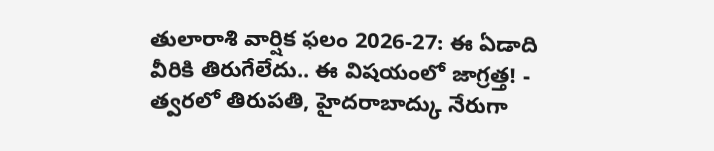తులారాశి వార్షిక ఫలం 2026-27: ఈ ఏడాది వీరికి తిరుగేలేదు.. ఈ విషయంలో జాగ్రత్త! -
త్వరలో తిరుపతి, హైదరాబాద్కు నేరుగా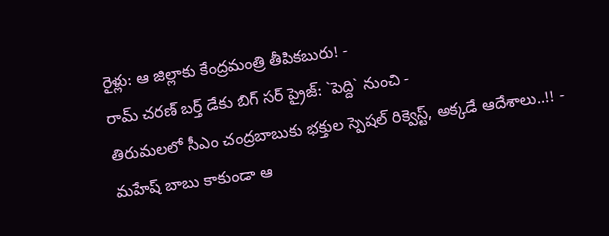రైళ్లు: ఆ జిల్లాకు కేంద్రమంత్రి తీపికబురు! -
రామ్ చరణ్ బర్త్ డేకు బిగ్ సర్ ప్రైజ్: `పెద్ది` నుంచి -
తిరుమలలో సీఎం చంద్రబాబుకు భక్తుల స్పెషల్ రిక్వెస్ట్, అక్కడే ఆదేశాలు..!! -
మహేష్ బాబు కాకుండా ఆ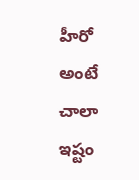హీరో అంటే చాలా ఇష్టం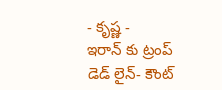- కృష్ణ -
ఇరాన్ కు ట్రంప్ డెడ్ లైన్- కౌంట్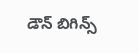డౌన్ బిగిన్స్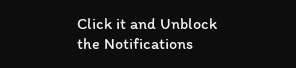Click it and Unblock the Notifications